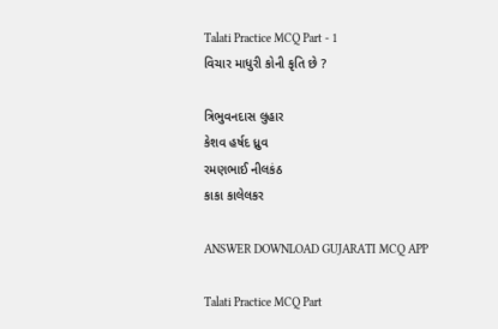Talati Practice MCQ Part - 1
વિચાર માધુરી કોની કૃતિ છે ?

ત્રિભુવનદાસ લુહાર
કેશવ હર્ષદ ધ્રુવ
રમણભાઈ નીલકંઠ
કાકા કાલેલકર

ANSWER DOWNLOAD GUJARATI MCQ APP

Talati Practice MCQ Part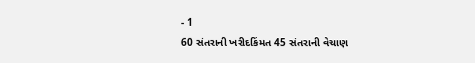- 1
60 સંતરાની ખરીદકિંમત 45 સંતરાની વેચાણ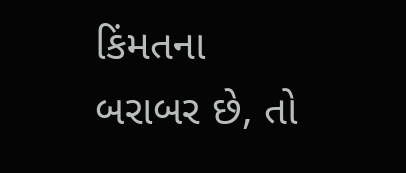કિંમતના બરાબર છે, તો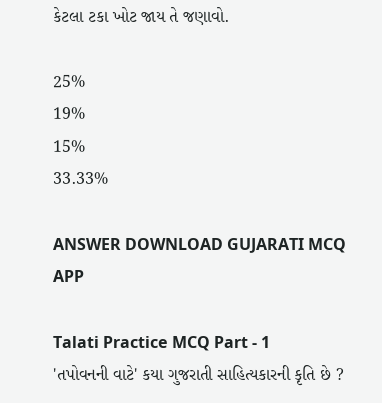કેટલા ટકા ખોટ જાય તે જણાવો.

25%
19%
15%
33.33%

ANSWER DOWNLOAD GUJARATI MCQ APP

Talati Practice MCQ Part - 1
'તપોવનની વાટે' કયા ગુજરાતી સાહિત્યકારની કૃતિ છે ?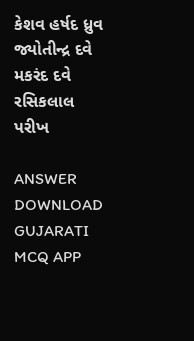કેશવ હર્ષદ ધ્રુવ
જ્યોતીન્દ્ર દવે
મકરંદ દવે
રસિકલાલ પરીખ

ANSWER DOWNLOAD GUJARATI MCQ APP